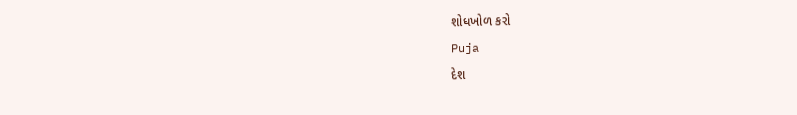શોધખોળ કરો
Puja
દેશ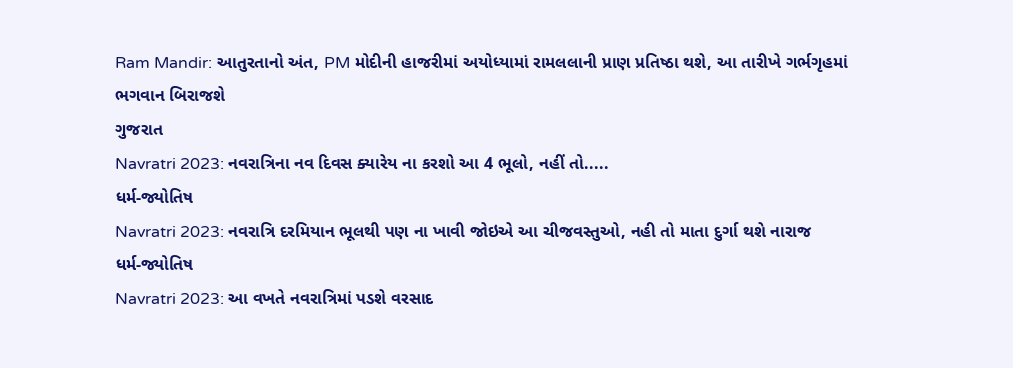Ram Mandir: આતુરતાનો અંત, PM મોદીની હાજરીમાં અયોધ્યામાં રામલલાની પ્રાણ પ્રતિષ્ઠા થશે, આ તારીખે ગર્ભગૃહમાં ભગવાન બિરાજશે
ગુજરાત
Navratri 2023: નવરાત્રિના નવ દિવસ ક્યારેય ના કરશો આ 4 ભૂલો, નહીં તો.....
ધર્મ-જ્યોતિષ
Navratri 2023: નવરાત્રિ દરમિયાન ભૂલથી પણ ના ખાવી જોઇએ આ ચીજવસ્તુઓ, નહી તો માતા દુર્ગા થશે નારાજ
ધર્મ-જ્યોતિષ
Navratri 2023: આ વખતે નવરાત્રિમાં પડશે વરસાદ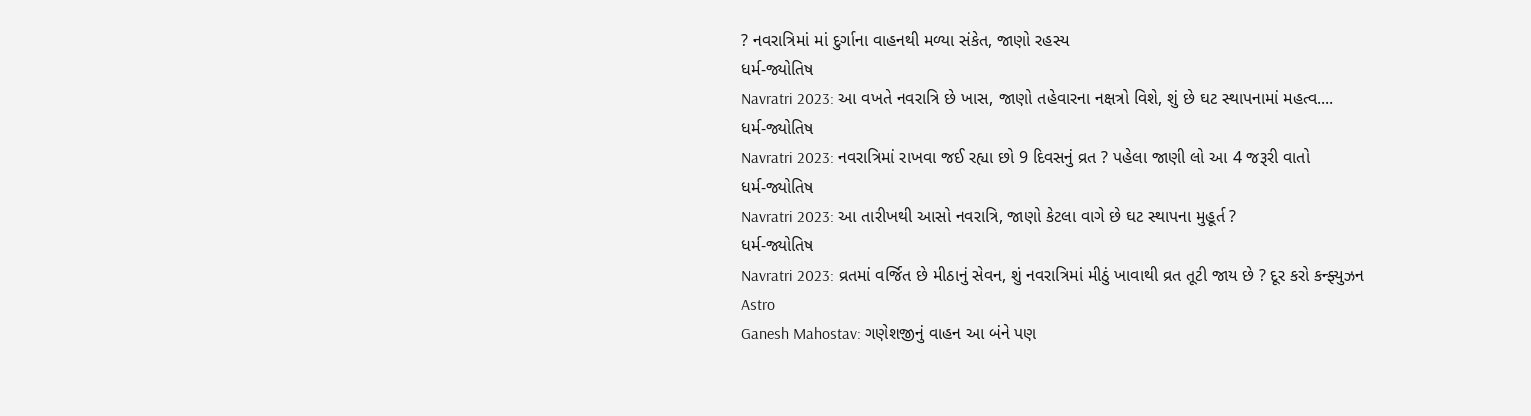? નવરાત્રિમાં માં દુર્ગાના વાહનથી મળ્યા સંકેત, જાણો રહસ્ય
ધર્મ-જ્યોતિષ
Navratri 2023: આ વખતે નવરાત્રિ છે ખાસ, જાણો તહેવારના નક્ષત્રો વિશે, શું છે ઘટ સ્થાપનામાં મહત્વ....
ધર્મ-જ્યોતિષ
Navratri 2023: નવરાત્રિમાં રાખવા જઈ રહ્યા છો 9 દિવસનું વ્રત ? પહેલા જાણી લો આ 4 જરૂરી વાતો
ધર્મ-જ્યોતિષ
Navratri 2023: આ તારીખથી આસો નવરાત્રિ, જાણો કેટલા વાગે છે ઘટ સ્થાપના મુહૂર્ત ?
ધર્મ-જ્યોતિષ
Navratri 2023: વ્રતમાં વર્જિત છે મીઠાનું સેવન, શું નવરાત્રિમાં મીઠું ખાવાથી વ્રત તૂટી જાય છે ? દૂર કરો કન્ફ્યુઝન
Astro
Ganesh Mahostav: ગણેશજીનું વાહન આ બંને પણ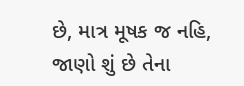છે, માત્ર મૂષક જ નહિ, જાણો શું છે તેના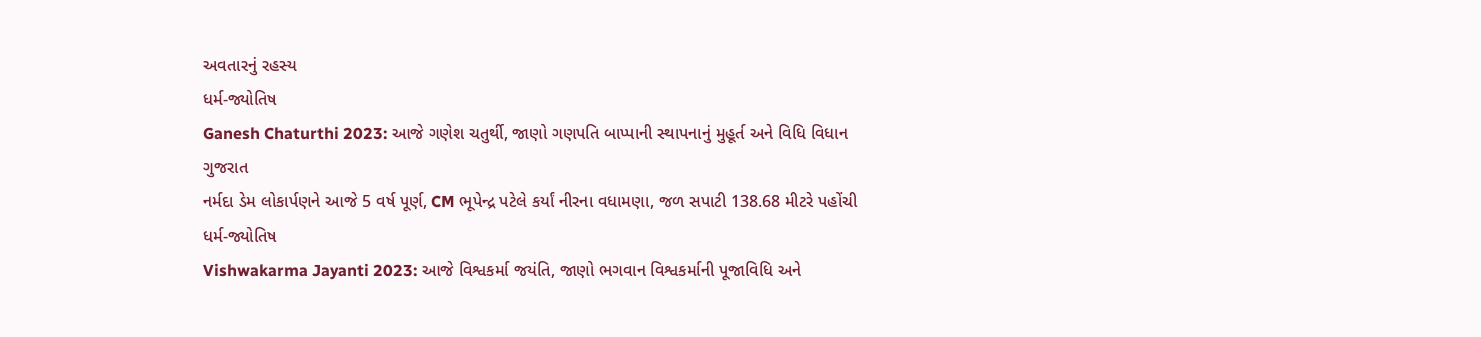અવતારનું રહસ્ય
ધર્મ-જ્યોતિષ
Ganesh Chaturthi 2023: આજે ગણેશ ચતુર્થી, જાણો ગણપતિ બાપ્પાની સ્થાપનાનું મુહૂર્ત અને વિધિ વિધાન
ગુજરાત
નર્મદા ડેમ લોકાર્પણને આજે 5 વર્ષ પૂર્ણ, CM ભૂપેન્દ્ર પટેલે કર્યાં નીરના વધામણા, જળ સપાટી 138.68 મીટરે પહોંચી
ધર્મ-જ્યોતિષ
Vishwakarma Jayanti 2023: આજે વિશ્વકર્મા જયંતિ, જાણો ભગવાન વિશ્વકર્માની પૂજાવિધિ અને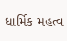ધાર્મિક મહત્વ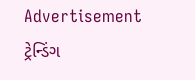Advertisement
ટ્રેન્ડિંગ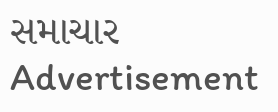સમાચાર
Advertisement